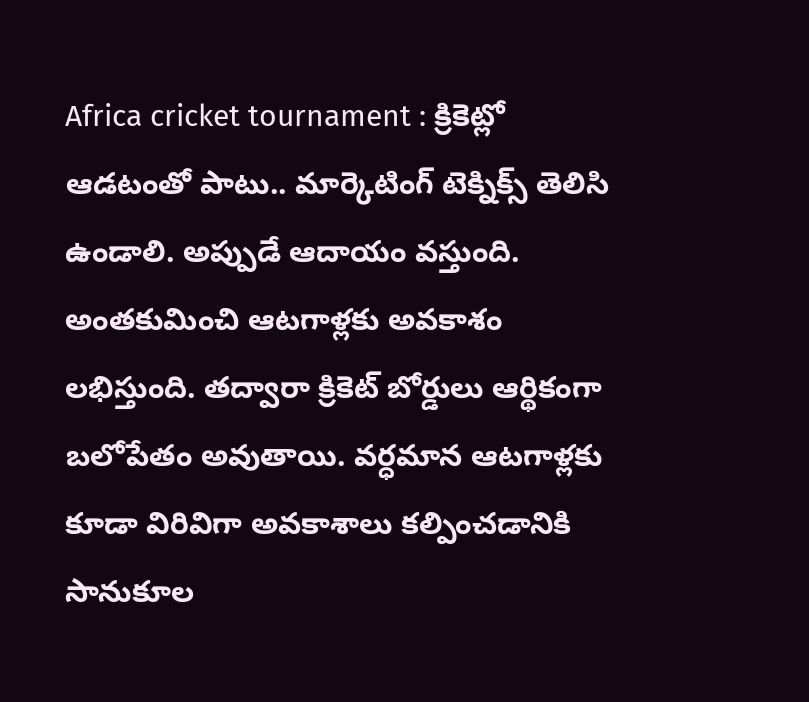Africa cricket tournament : క్రికెట్లో ఆడటంతో పాటు.. మార్కెటింగ్ టెక్నిక్స్ తెలిసి ఉండాలి. అప్పుడే ఆదాయం వస్తుంది. అంతకుమించి ఆటగాళ్లకు అవకాశం లభిస్తుంది. తద్వారా క్రికెట్ బోర్డులు ఆర్థికంగా బలోపేతం అవుతాయి. వర్ధమాన ఆటగాళ్లకు కూడా విరివిగా అవకాశాలు కల్పించడానికి సానుకూల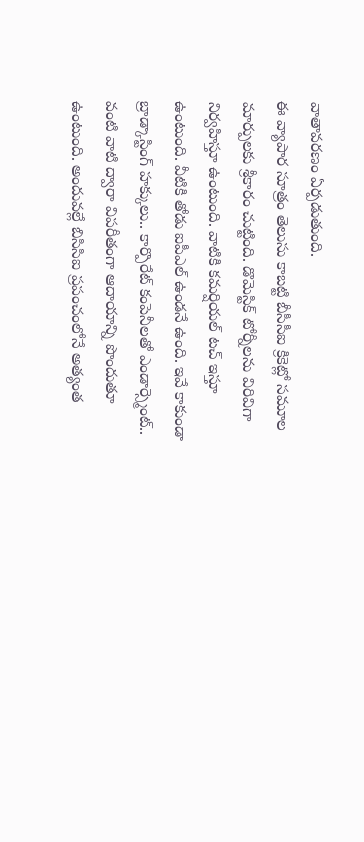వాతావరణం ఏర్పడుతుంది.
ఈ వ్యాపార సూత్రం తెలుసు కాబట్టి బీసీసీఐ క్రికెట్లో సమూల మార్పులకు శ్రీకారం చుట్టింది. డొమెస్టిక్ టోర్నీలను విరివిగా నిర్వహిస్తూ ఉంటుంది. వాటికి కమర్షియల్ టచ్ ఇస్తూ ఉంటుంది. వీటికి తోడు ఐపీఎల్ ఉండనే ఉంది. ఇవే కాకుండా బ్రాడ్కాస్టింగ్ హక్కులు.. కార్పొరేట్ కంపెనీలతో ఎండార్స్మెంట్.. వంటి వాటి ద్వారా విపరీతంగా ఆదాయాన్ని పొందుతూ ఉంటుంది. అందువల్లే బిసిసిఐ ప్రపంచంలోనే అత్యంత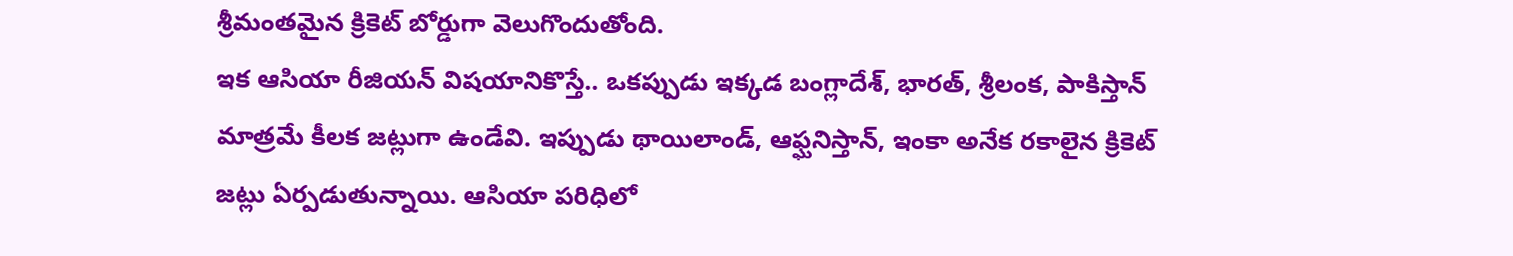శ్రీమంతమైన క్రికెట్ బోర్డుగా వెలుగొందుతోంది.
ఇక ఆసియా రీజియన్ విషయానికొస్తే.. ఒకప్పుడు ఇక్కడ బంగ్లాదేశ్, భారత్, శ్రీలంక, పాకిస్తాన్ మాత్రమే కీలక జట్లుగా ఉండేవి. ఇప్పుడు థాయిలాండ్, ఆఫ్ఘనిస్తాన్, ఇంకా అనేక రకాలైన క్రికెట్ జట్లు ఏర్పడుతున్నాయి. ఆసియా పరిధిలో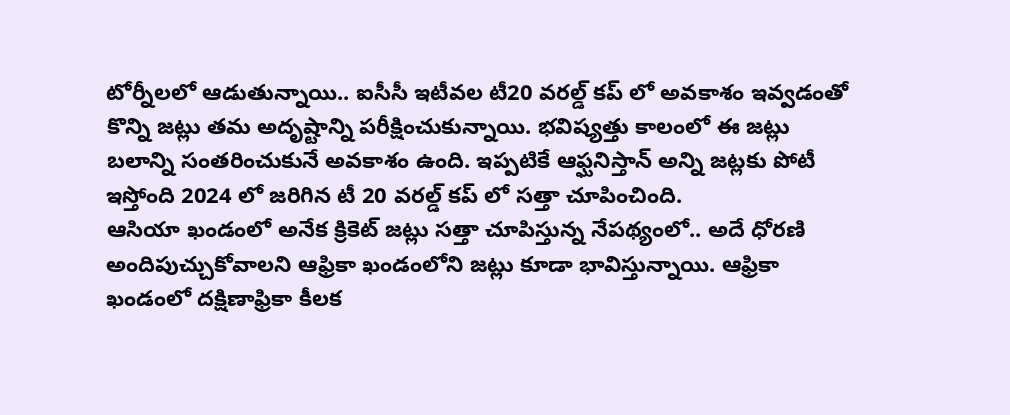టోర్నీలలో ఆడుతున్నాయి.. ఐసీసీ ఇటీవల టీ20 వరల్డ్ కప్ లో అవకాశం ఇవ్వడంతో కొన్ని జట్లు తమ అదృష్టాన్ని పరీక్షించుకున్నాయి. భవిష్యత్తు కాలంలో ఈ జట్లు బలాన్ని సంతరించుకునే అవకాశం ఉంది. ఇప్పటికే ఆఫ్ఘనిస్తాన్ అన్ని జట్లకు పోటీ ఇస్తోంది 2024 లో జరిగిన టీ 20 వరల్డ్ కప్ లో సత్తా చూపించింది.
ఆసియా ఖండంలో అనేక క్రికెట్ జట్లు సత్తా చూపిస్తున్న నేపథ్యంలో.. అదే ధోరణి అందిపుచ్చుకోవాలని ఆఫ్రికా ఖండంలోని జట్లు కూడా భావిస్తున్నాయి. ఆఫ్రికా ఖండంలో దక్షిణాఫ్రికా కీలక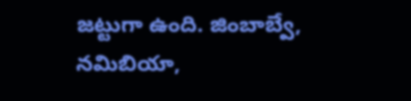జట్టుగా ఉంది. జింబాబ్వే, నమిబియా,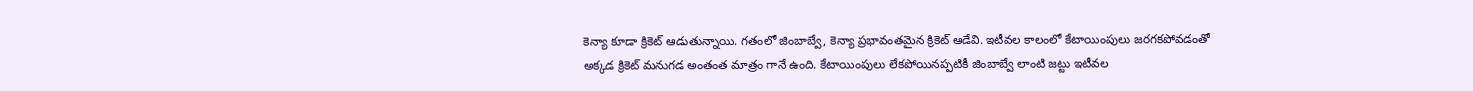కెన్యా కూడా క్రికెట్ ఆడుతున్నాయి. గతంలో జింబాబ్వే, కెన్యా ప్రభావంతమైన క్రికెట్ ఆడేవి. ఇటీవల కాలంలో కేటాయింపులు జరగకపోవడంతో అక్కడ క్రికెట్ మనుగడ అంతంత మాత్రం గానే ఉంది. కేటాయింపులు లేకపోయినప్పటికీ జింబాబ్వే లాంటి జట్టు ఇటీవల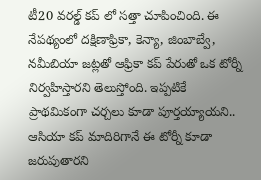టీ20 వరల్డ్ కప్ లో సత్తా చూపించింది. ఈ నేపథ్యంలో దక్షిణాఫ్రికా, కెన్యా, జింబాబ్వే, నమీబియా జట్లతో ఆఫ్రికా కప్ పేరుతో ఒక టోర్నీ నిర్వహిస్తారని తెలుస్తోంది. ఇప్పటికే ప్రాథమికంగా చర్చలు కూడా పూర్తయ్యాయని.. ఆసియా కప్ మాదిరిగానే ఈ టోర్నీ కూడా జరుపుతారని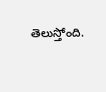తెలుస్తోంది.